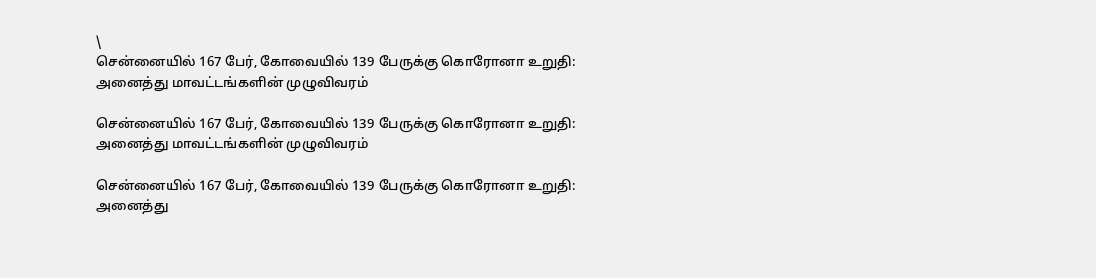\
சென்னையில் 167 பேர், கோவையில் 139 பேருக்கு கொரோனா உறுதி: அனைத்து மாவட்டங்களின் முழுவிவரம்

சென்னையில் 167 பேர், கோவையில் 139 பேருக்கு கொரோனா உறுதி: அனைத்து மாவட்டங்களின் முழுவிவரம்

சென்னையில் 167 பேர், கோவையில் 139 பேருக்கு கொரோனா உறுதி: அனைத்து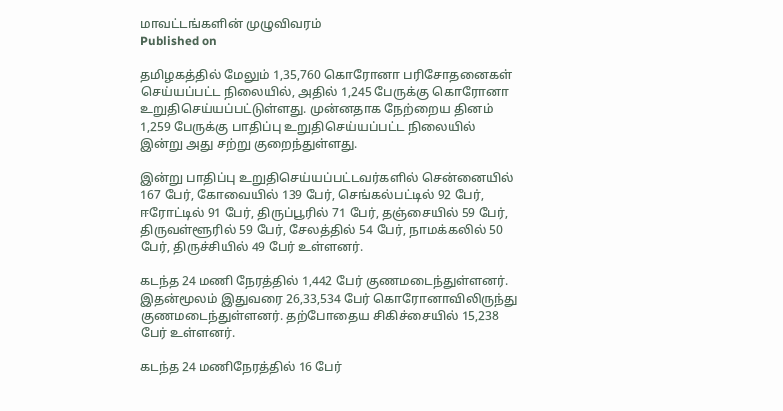மாவட்டங்களின் முழுவிவரம்
Published on

தமிழகத்தில் மேலும் 1,35,760 கொரோனா பரிசோதனைகள் செய்யப்பட்ட நிலையில், அதில் 1,245 பேருக்கு கொரோனா உறுதிசெய்யப்பட்டுள்ளது. முன்னதாக நேற்றைய தினம் 1,259 பேருக்கு பாதிப்பு உறுதிசெய்யப்பட்ட நிலையில் இன்று அது சற்று குறைந்துள்ளது.

இன்று பாதிப்பு உறுதிசெய்யப்பட்டவர்களில் சென்னையில் 167 பேர், கோவையில் 139 பேர், செங்கல்பட்டில் 92 பேர், ஈரோட்டில் 91 பேர், திருப்பூரில் 71 பேர், தஞ்சையில் 59 பேர், திருவள்ளூரில் 59 பேர், சேலத்தில் 54 பேர், நாமக்கலில் 50 பேர், திருச்சியில் 49 பேர் உள்ளனர்.

கடந்த 24 மணி நேரத்தில் 1,442 பேர் குணமடைந்துள்ளனர். இதன்மூலம் இதுவரை 26,33,534 பேர் கொரோனாவிலிருந்து குணமடைந்துள்ளனர். தற்போதைய சிகிச்சையில் 15,238 பேர் உள்ளனர்.

கடந்த 24 மணிநேரத்தில் 16 பேர்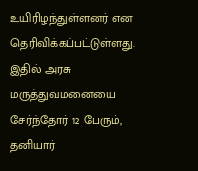உயிரிழந்துள்ளனர் என தெரிவிக்கப்பட்டுள்ளது. இதில் அரசு மருத்துவமனையை சேர்ந்தோர் 12 பேரும், தனியார்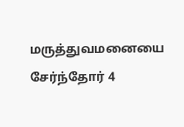மருத்துவமனையை சேர்ந்தோர் 4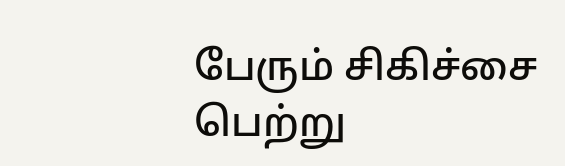பேரும் சிகிச்சை பெற்று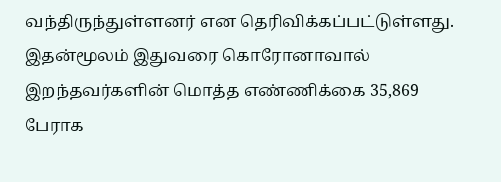வந்திருந்துள்ளனர் என தெரிவிக்கப்பட்டுள்ளது. இதன்மூலம் இதுவரை கொரோனாவால் இறந்தவர்களின் மொத்த எண்ணிக்கை 35,869 பேராக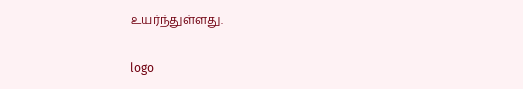உயர்ந்துள்ளது.

logo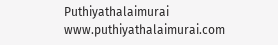Puthiyathalaimurai
www.puthiyathalaimurai.com